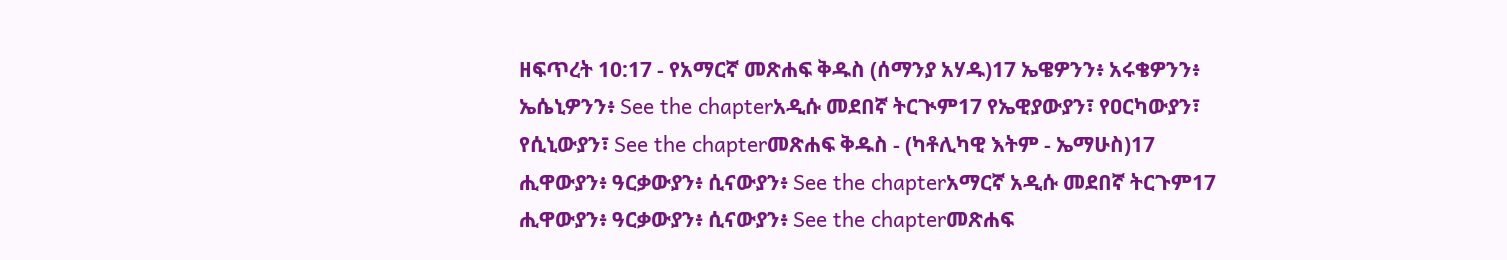ዘፍጥረት 10:17 - የአማርኛ መጽሐፍ ቅዱስ (ሰማንያ አሃዱ)17 ኤዌዎንን፥ አሩቄዎንን፥ ኤሴኒዎንን፥ See the chapterአዲሱ መደበኛ ትርጒም17 የኤዊያውያን፣ የዐርካውያን፣ የሲኒውያን፣ See the chapterመጽሐፍ ቅዱስ - (ካቶሊካዊ እትም - ኤማሁስ)17 ሒዋውያን፥ ዓርቃውያን፥ ሲናውያን፥ See the chapterአማርኛ አዲሱ መደበኛ ትርጉም17 ሒዋውያን፥ ዓርቃውያን፥ ሲናውያን፥ See the chapterመጽሐፍ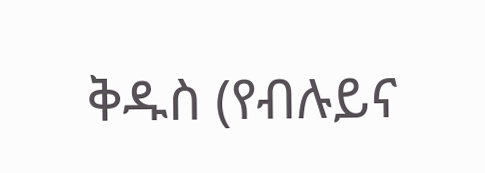ቅዱስ (የብሉይና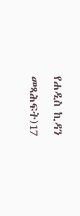የሐዲስ ኪዳን መጻሕፍት)17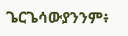ጌርጌሳውያንንም፥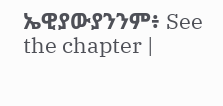ኤዊያውያንንም፥ See the chapter |